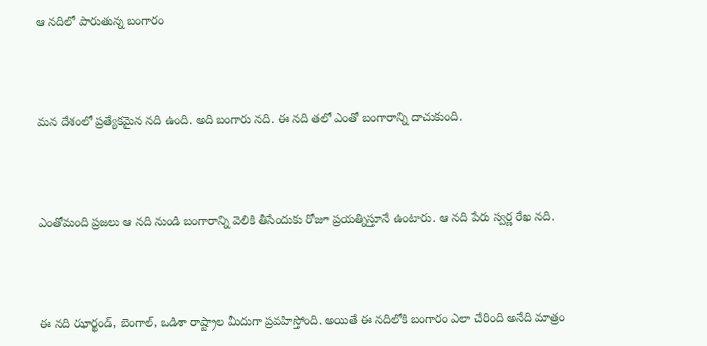ఆ నదిలో పారుతున్న బంగారం



మన దేశంలో ప్రత్యేకమైన నది ఉంది. అది బంగారు నది. ఈ నది తలో ఎంతో బంగారాన్ని దాచుకుంది.



ఎంతోమంది ప్రజలు ఆ నది నుండి బంగారాన్ని వెలికి తీసేందుకు రోజూ ప్రయత్నిస్తూనే ఉంటారు. ఆ నది పేరు స్వర్ణ రేఖ నది.



ఈ నది ఝార్ఖండ్, బెంగాల్, ఒడిశా రాష్ట్రాల మీదుగా ప్రవహిస్తోంది. అయితే ఈ నదిలోకి బంగారం ఎలా చేరింది అనేది మాత్రం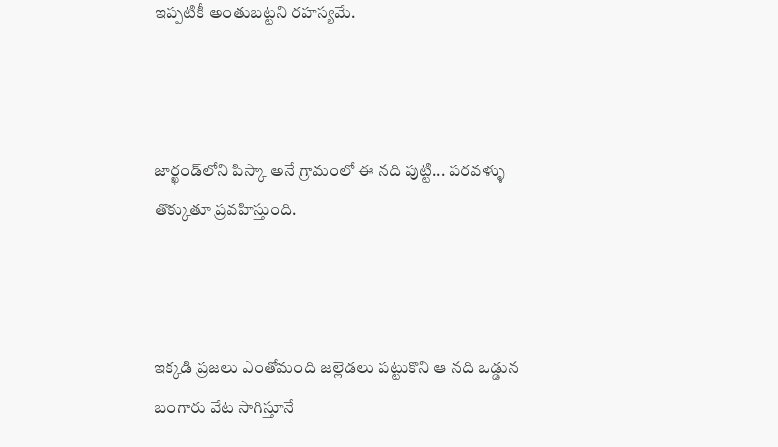ఇప్పటికీ అంతుబట్టని రహస్యమే.



జార్ఖండ్‌లోని పిస్కా అనే గ్రామంలో ఈ నది పుట్టి... పరవళ్ళు తొక్కుతూ ప్రవహిస్తుంది.



ఇక్కడి ప్రజలు ఎంతోమంది జల్లెడలు పట్టుకొని ఆ నది ఒడ్డున బంగారు వేట సాగిస్తూనే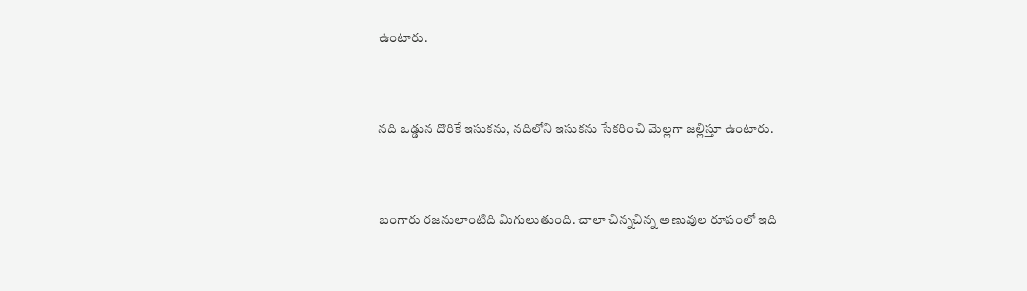ఉంటారు.



నది ఒడ్డున దొరికే ఇసుకను, నదిలోని ఇసుకను సేకరించి మెల్లగా జల్లిస్తూ ఉంటారు.



బంగారు రజనులాంటిది మిగులుతుంది. చాలా చిన్నచిన్న అణువుల రూపంలో ఇది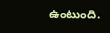ఉంటుంది.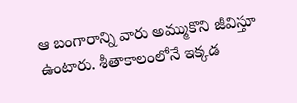ఆ బంగారాన్ని వారు అమ్ముకొని జీవిస్తూ ఉంటారు. శీతాకాలంలోనే ఇక్కడ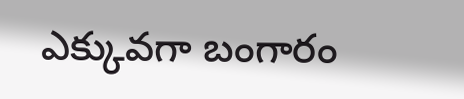ఎక్కువగా బంగారం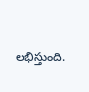లభిస్తుంది.